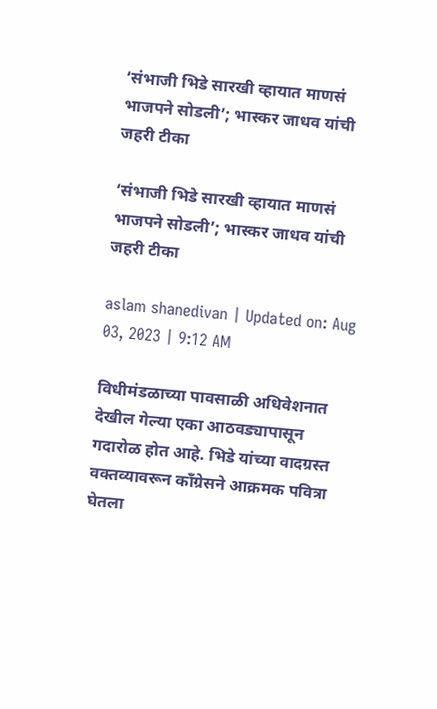‘संभाजी भिडे सारखी व्हायात माणसं भाजपने सोडली’; भास्कर जाधव यांची जहरी टीका

‘संभाजी भिडे सारखी व्हायात माणसं भाजपने सोडली’; भास्कर जाधव यांची जहरी टीका

aslam shanedivan | Updated on: Aug 03, 2023 | 9:12 AM

विधीमंडळाच्या पावसाळी अधिवेशनात देखील गेल्या एका आठवड्यापासून गदारोळ होत आहे. भिडे यांच्या वादग्रस्त वक्तव्यावरून काँग्रेसने आक्रमक पवित्रा घेतला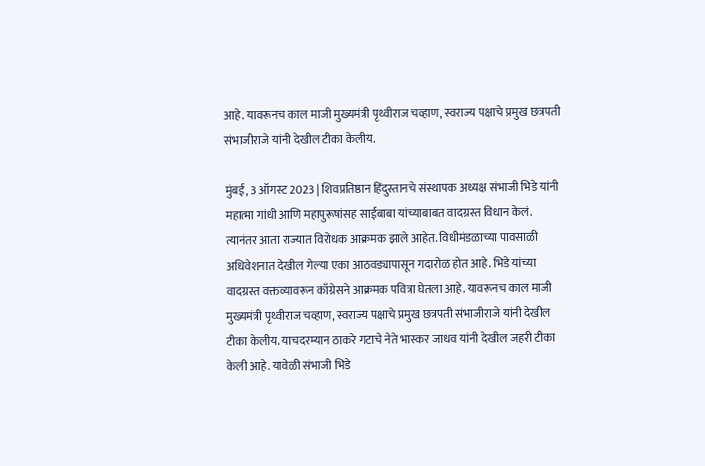आहे. यावरूनच काल माजी मुख्यमंत्री पृथ्वीराज चव्हाण, स्वराज्य पक्षाचे प्रमुख छत्रपती संभाजीराजे यांनी देखील टीका केलीय.

मुंबई, 3 ऑगस्ट 2023 | शिवप्रतिष्ठान हिंदुस्तानचे संस्थापक अध्यक्ष संभाजी भिडे यांनी महात्मा गांधी आणि महापुरूषांसह साईबाबा यांच्याबाबत वादग्रस्त विधान केलं. त्यानंतर आता राज्यात विरोधक आक्रमक झाले आहेत. विधीमंडळाच्या पावसाळी अधिवेशनात देखील गेल्या एका आठवड्यापासून गदारोळ होत आहे. भिडे यांच्या वादग्रस्त वक्तव्यावरून काँग्रेसने आक्रमक पवित्रा घेतला आहे. यावरूनच काल माजी मुख्यमंत्री पृथ्वीराज चव्हाण, स्वराज्य पक्षाचे प्रमुख छत्रपती संभाजीराजे यांनी देखील टीका केलीय. याचदरम्यान ठाकरे गटाचे नेते भास्कर जाधव यांनी देखील जहरी टीका केली आहे. यावेळी संभाजी भिडे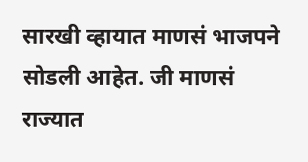सारखी व्हायात माणसं भाजपने सोडली आहेत. जी माणसं राज्यात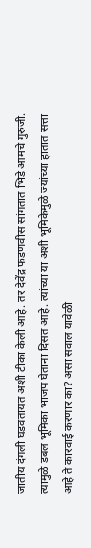जातीय दंगली घडवतायत अशी टीका केली आहे. तर देवेंद्र फडणवीस सांगतात भिडे आमचे गुरुजी. त्यामुळे डबल भूमिका भाजप घेताना दिसत आहे. त्यांच्या या अशी भूमिकेमुळे ज्यांच्या हातात सत्ता आहे ते कारवाई करणार का? असा सवाल यावेळी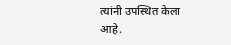त्यांनी उपस्थित केला आहे.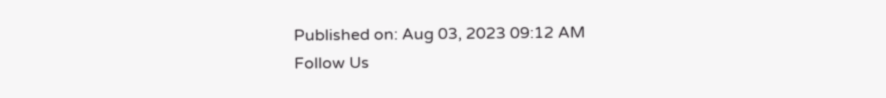Published on: Aug 03, 2023 09:12 AM
Follow Us